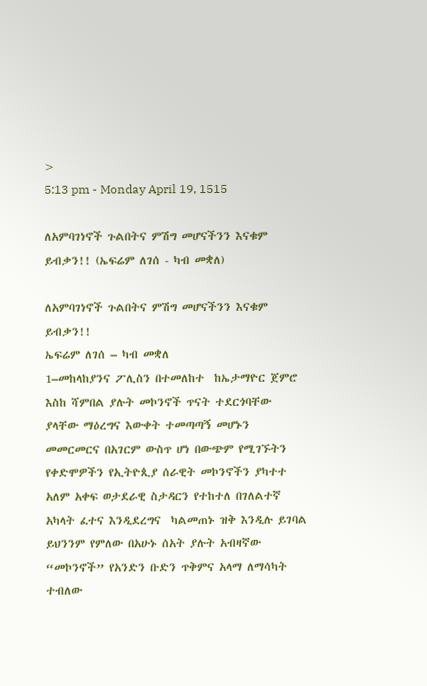>
5:13 pm - Monday April 19, 1515

ለአምባገነኖች ጉልበትና ምሽግ መሆናችንን እናቁም ይብቃን!! (ኤፍሬም ለገሰ - ካብ መቋለ)

ለአምባገነኖች ጉልበትና ምሽግ መሆናችንን እናቁም ይብቃን!!
ኤፍሬም ለገሰ – ካብ መቋለ
1–መከላከያንና ፖሊስን በተመለከተ  ከኤታማዮር ጀምሮ እስከ ሻምበል ያሉት መኮንኖች ጥናት ተደርጎባቸው ያላቸው ማዕረግና እውቀት ተመጣጣኝ መሆኑን መመርመርና በአገርም ውስጥ ሆነ በውጭም የሚገኙትን የቀድሞዎችን የኢትዮጲያ ሰራዊት መኮንኖችን ያካተተ  አለም አቀፍ ወታደራዊ ስታዳርን የተከተለ በገለልተኛ አካላት ፈተና እንዲደረግና  ካልመጠኑ ዝቅ እንዲሉ ይገባል ይህንንም የምለው በአሁኑ ሰአት ያሉት አብዛኛው “መኮንኖች” የአንድን ቡድን ጥቅምና አላማ ለማሳካት ተብለው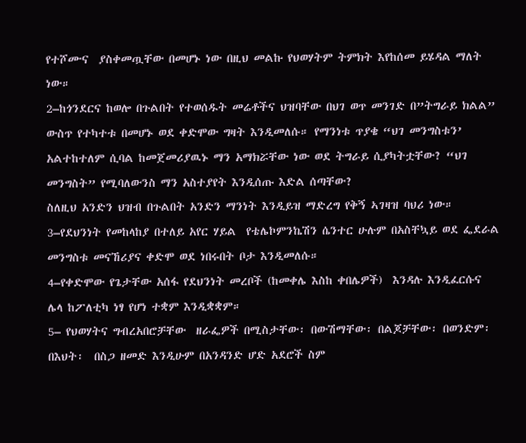የተሾሙና  ያስቀመጧቸው በመሆኑ ነው በዚህ መልኩ የህወሃትም ትምክት እየከሰመ ይሄዳል ማለት ነው።
2–ከጎንደርና ከወሎ በጉልበት የተወሰዱት መሬቶችና ህዝባቸው በህገ ወጥ መንገድ በ”ትግራይ ክልል” ውስጥ የተካተቱ በመሆኑ ወደ ቀድሞው ግዛት እንዲመለሱ። የማንነቱ ጥያቄ “ህገ መንግስቱን’ አልተከተለም ሲባል ከመጀመሪያዉኑ ማን አማክሯቸው ነው ወደ ትግራይ ሲያካትቷቸው? “ህገ መንግስት” የሚባለውንስ ማን አስተያየት እንዲሰጡ እድል ሰጣቸው?
ስለዚህ አንድን ህዝብ በጉልበት አንድን ማንነት እንዲይዝ ማድረግ የቅኝ ኣገዛዝ ባህሪ ነው።
3–የደህንነት የመከላከያ በተለይ አየር ሃይል  የቴሌኮምንኬሽን ሴንተር ሁሉም በአስቸኳይ ወደ ፌደራል መንግስቱ መናኸሪያና ቀድሞ ወደ ነበሩበት ቦታ እንዲመለሱ።
4–የቀድሞው የጌታቸው አሰፋ የደህንነት መረቦች (ከመቀሌ እስከ ቀበሌዎች)  እንዳሉ እንዲፈርሱና ሌላ ከፖለቲካ ነፃ የሆነ ተቋም እንዲቋቋም።
5– የህወሃትና ግብረአበሮቻቸው  ዘራፌዎች በሚስታቸው፡ በውሽማቸው፡ በልጆቻቸው፡ በወንድም፡ በእህት፡  በስጋ ዘመድ እንዲሁም በአንዳንድ ሆድ አደሮች ስም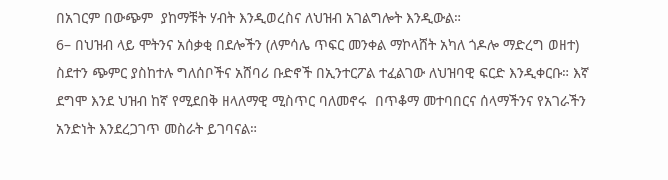በአገርም በውጭም  ያከማቹት ሃብት እንዲወረስና ለህዝብ አገልግሎት እንዲውል።
6– በህዝብ ላይ ሞትንና አሰቃቂ በደሎችን (ለምሳሌ ጥፍር መንቀል ማኮላሸት አካለ ጎዶሎ ማድረግ ወዘተ) ስደተን ጭምር ያስከተሉ ግለሰቦችና አሸባሪ ቡድኖች በኢንተርፖል ተፈልገው ለህዝባዊ ፍርድ እንዲቀርቡ። እኛ ደግሞ እንደ ህዝብ ከኛ የሚደበቅ ዘላለማዊ ሚስጥር ባለመኖሩ  በጥቆማ መተባበርና ሰላማችንና የአገራችን አንድነት እንደረጋገጥ መስራት ይገባናል።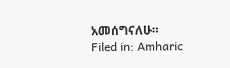አመሰግናለሁ።
Filed in: Amharic